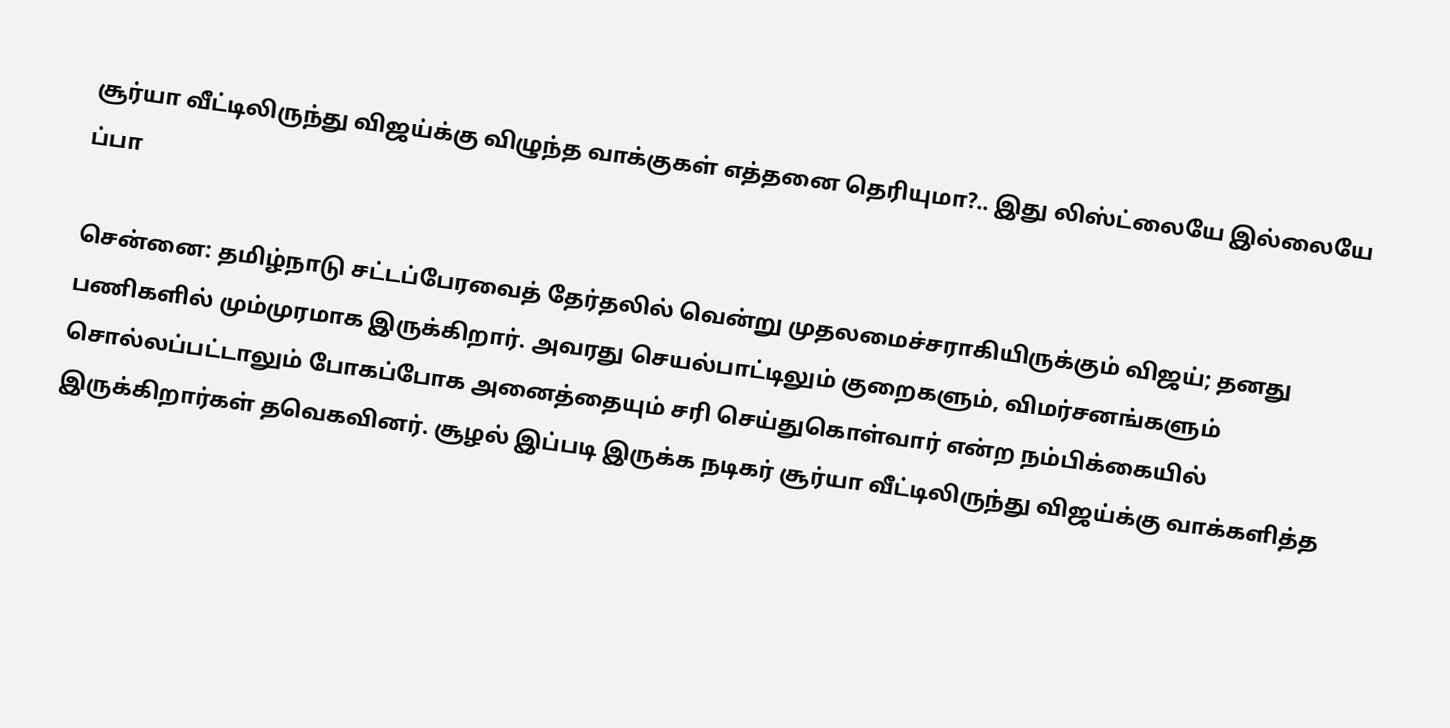சூர்யா வீட்டிலிருந்து விஜய்க்கு விழுந்த வாக்குகள் எத்தனை தெரியுமா?.. இது லிஸ்ட்லையே இல்லையே ப்பா

சென்னை: தமிழ்நாடு சட்டப்பேரவைத் தேர்தலில் வென்று முதலமைச்சராகியிருக்கும் விஜய்; தனது பணிகளில் மும்முரமாக இருக்கிறார். அவரது செயல்பாட்டிலும் குறைகளும், விமர்சனங்களும் சொல்லப்பட்டாலும் போகப்போக அனைத்தையும் சரி செய்துகொள்வார் என்ற நம்பிக்கையில் இருக்கிறார்கள் தவெகவினர். சூழல் இப்படி இருக்க நடிகர் சூர்யா வீட்டிலிருந்து விஜய்க்கு வாக்களித்த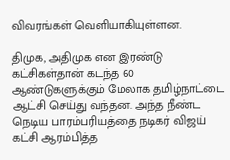விவரங்கள் வெளியாகியுள்ளன.

திமுக, அதிமுக என இரண்டு கட்சிகள்தான் கடந்த 60 ஆண்டுகளுக்கும் மேலாக தமிழ்நாட்டை ஆட்சி செய்து வந்தன. அந்த நீண்ட நெடிய பாரம்பரியத்தை நடிகர் விஜய் கட்சி ஆரம்பித்த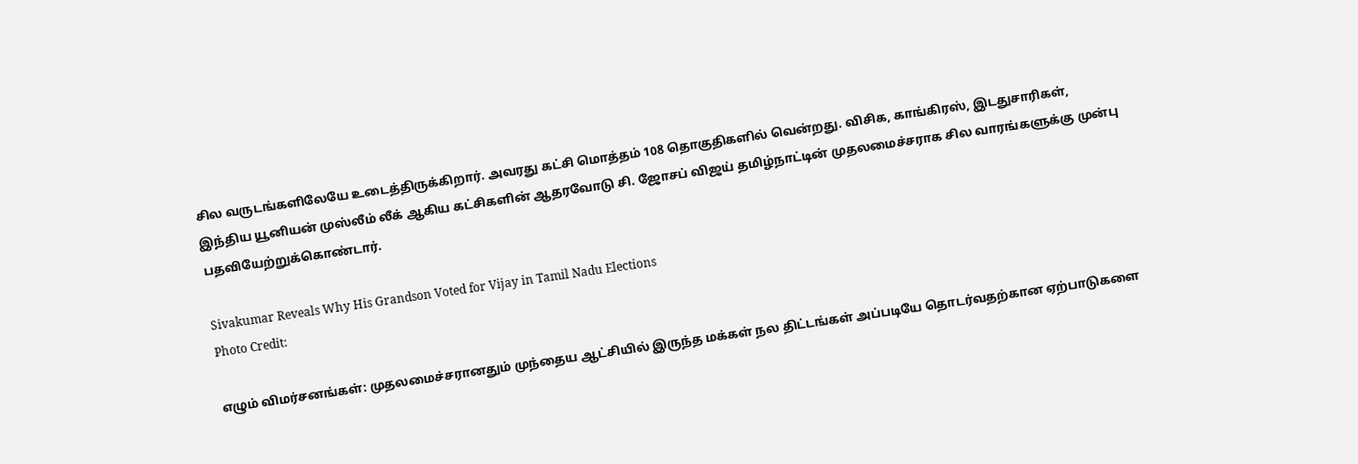சில வருடங்களிலேயே உடைத்திருக்கிறார். அவரது கட்சி மொத்தம் 108 தொகுதிகளில் வென்றது. விசிக, காங்கிரஸ், இடதுசாரிகள், இந்திய யூனியன் முஸ்லீம் லீக் ஆகிய கட்சிகளின் ஆதரவோடு சி. ஜோசப் விஜய் தமிழ்நாட்டின் முதலமைச்சராக சில வாரங்களுக்கு முன்பு பதவியேற்றுக்கொண்டார்.

Sivakumar Reveals Why His Grandson Voted for Vijay in Tamil Nadu Elections
Photo Credit:

எழும் விமர்சனங்கள்: முதலமைச்சரானதும் முந்தைய ஆட்சியில் இருந்த மக்கள் நல திட்டங்கள் அப்படியே தொடர்வதற்கான ஏற்பாடுகளை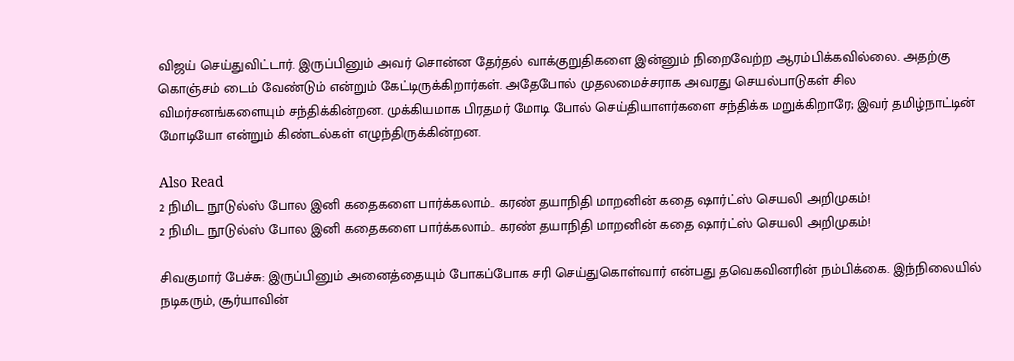விஜய் செய்துவிட்டார். இருப்பினும் அவர் சொன்ன தேர்தல் வாக்குறுதிகளை இன்னும் நிறைவேற்ற ஆரம்பிக்கவில்லை. அதற்கு கொஞ்சம் டைம் வேண்டும் என்றும் கேட்டிருக்கிறார்கள். அதேபோல் முதலமைச்சராக அவரது செயல்பாடுகள் சில விமர்சனங்களையும் சந்திக்கின்றன. முக்கியமாக பிரதமர் மோடி போல் செய்தியாளர்களை சந்திக்க மறுக்கிறாரே; இவர் தமிழ்நாட்டின் மோடியோ என்றும் கிண்டல்கள் எழுந்திருக்கின்றன.

Also Read
2 நிமிட நூடுல்ஸ் போல இனி கதைகளை பார்க்கலாம்.. கரண் தயாநிதி மாறனின் கதை ஷார்ட்ஸ் செயலி அறிமுகம்!
2 நிமிட நூடுல்ஸ் போல இனி கதைகளை பார்க்கலாம்.. கரண் தயாநிதி மாறனின் கதை ஷார்ட்ஸ் செயலி அறிமுகம்!

சிவகுமார் பேச்சு: இருப்பினும் அனைத்தையும் போகப்போக சரி செய்துகொள்வார் என்பது தவெகவினரின் நம்பிக்கை. இந்நிலையில் நடிகரும், சூர்யாவின்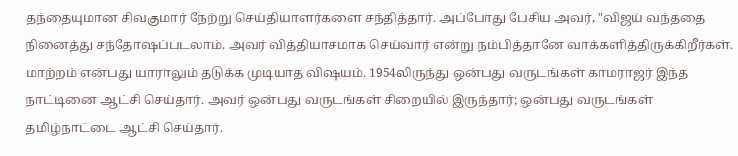தந்தையுமான சிவகுமார் நேற்று செய்தியாளர்களை சந்தித்தார். அப்போது பேசிய அவர், "விஜய் வந்ததை நினைத்து சந்தோஷப்படலாம். அவர் வித்தியாசமாக செய்வார் என்று நம்பித்தானே வாக்களித்திருக்கிறீர்கள். மாற்றம் என்பது யாராலும் தடுக்க முடியாத விஷயம். 1954லிருந்து ஒன்பது வருடங்கள் காமராஜர் இந்த நாட்டினை ஆட்சி செய்தார். அவர் ஒன்பது வருடங்கள் சிறையில் இருந்தார்; ஒன்பது வருடங்கள் தமிழ்நாட்டை ஆட்சி செய்தார்.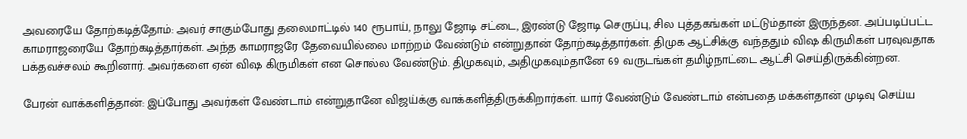அவரையே தோற்கடித்தோம்: அவர் சாகும்போது தலைமாட்டில் 140 ரூபாய், நாலு ஜோடி சட்டை, இரண்டு ஜோடி செருப்பு, சில புத்தகங்கள் மட்டும்தான் இருந்தன. அப்படிப்பட்ட காமராஜரையே தோற்கடித்தார்கள். அந்த காமராஜரே தேவையில்லை மாற்றம் வேண்டும் என்றுதான் தோற்கடித்தார்கள். திமுக ஆட்சிக்கு வந்ததும் விஷ கிருமிகள் பரவுவதாக பக்தவச்சலம் கூறினார். அவர்களை ஏன் விஷ கிருமிகள் என சொல்ல வேண்டும். திமுகவும், அதிமுகவும்தானே 69 வருடங்கள் தமிழ்நாட்டை ஆட்சி செய்திருக்கின்றன.

பேரன் வாக்களித்தான்: இப்போது அவர்கள் வேண்டாம் என்றுதானே விஜய்க்கு வாக்களித்திருக்கிறார்கள். யார் வேண்டும் வேண்டாம் என்பதை மக்கள்தான் முடிவு செய்ய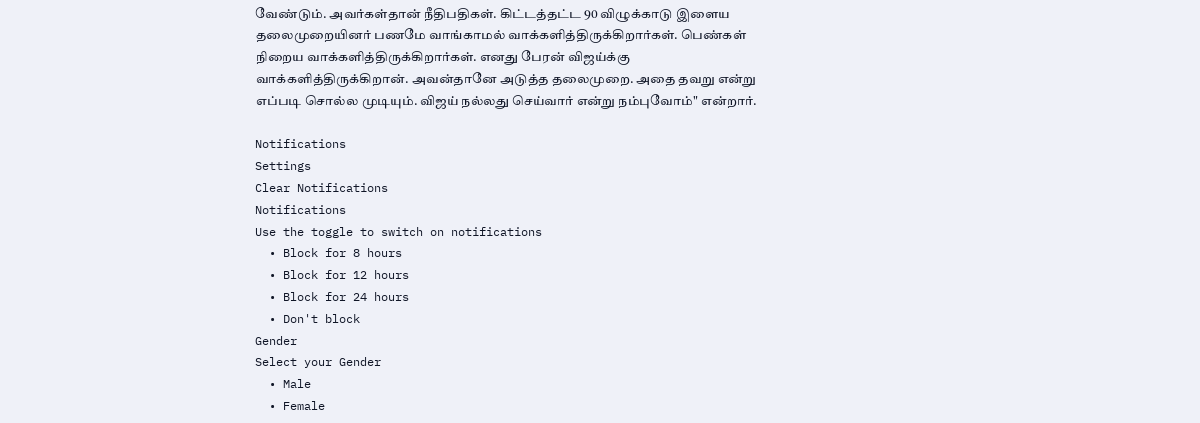வேண்டும். அவர்கள்தான் நீதிபதிகள். கிட்டத்தட்ட 90 விழுக்காடு இளைய தலைமுறையினர் பணமே வாங்காமல் வாக்களித்திருக்கிறார்கள். பெண்கள் நிறைய வாக்களித்திருக்கிறார்கள். எனது பேரன் விஜய்க்கு வாக்களித்திருக்கிறான். அவன்தானே அடுத்த தலைமுறை. அதை தவறு என்று எப்படி சொல்ல முடியும். விஜய் நல்லது செய்வார் என்று நம்புவோம்" என்றார்.

Notifications
Settings
Clear Notifications
Notifications
Use the toggle to switch on notifications
  • Block for 8 hours
  • Block for 12 hours
  • Block for 24 hours
  • Don't block
Gender
Select your Gender
  • Male
  • Female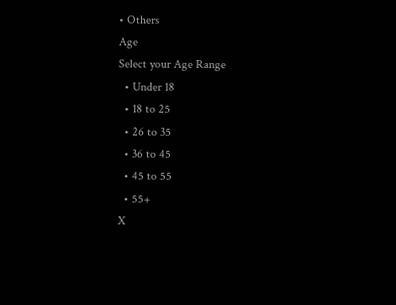• Others
Age
Select your Age Range
  • Under 18
  • 18 to 25
  • 26 to 35
  • 36 to 45
  • 45 to 55
  • 55+
X